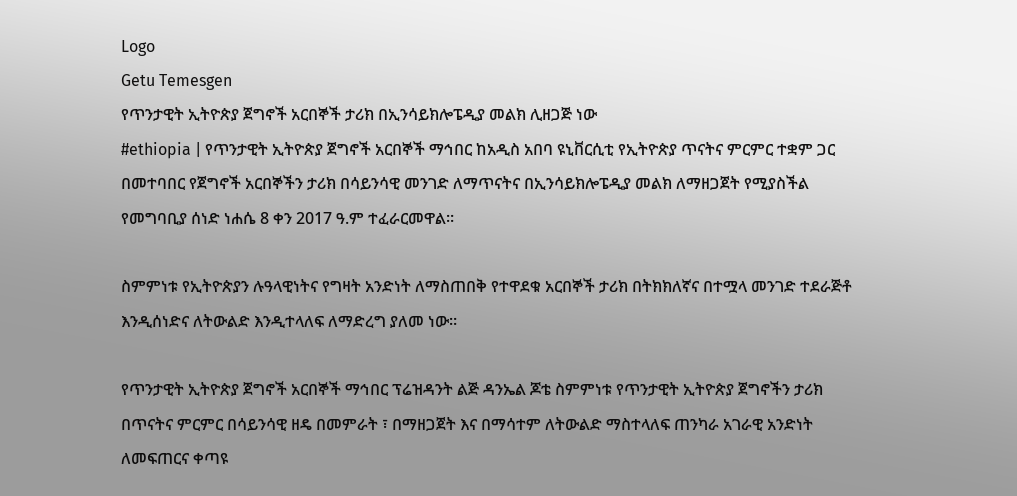Logo
Getu Temesgen
የጥንታዊት ኢትዮጵያ ጀግኖች አርበኞች ታሪክ በኢንሳይክሎፔዲያ መልክ ሊዘጋጅ ነው
#ethiopia | የጥንታዊት ኢትዮጵያ ጀግኖች አርበኞች ማኅበር ከአዲስ አበባ ዩኒቨርሲቲ የኢትዮጵያ ጥናትና ምርምር ተቋም ጋር በመተባበር የጀግኖች አርበኞችን ታሪክ በሳይንሳዊ መንገድ ለማጥናትና በኢንሳይክሎፔዲያ መልክ ለማዘጋጀት የሚያስችል የመግባቢያ ሰነድ ነሐሴ 8 ቀን 2017 ዓ.ም ተፈራርመዋል።

ስምምነቱ የኢትዮጵያን ሉዓላዊነትና የግዛት አንድነት ለማስጠበቅ የተዋደቁ አርበኞች ታሪክ በትክክለኛና በተሟላ መንገድ ተደራጅቶ እንዲሰነድና ለትውልድ እንዲተላለፍ ለማድረግ ያለመ ነው።

የጥንታዊት ኢትዮጵያ ጀግኖች አርበኞች ማኅበር ፕሬዝዳንት ልጅ ዳንኤል ጆቴ ስምምነቱ የጥንታዊት ኢትዮጵያ ጀግኖችን ታሪክ በጥናትና ምርምር በሳይንሳዊ ዘዴ በመምራት ፣ በማዘጋጀት እና በማሳተም ለትውልድ ማስተላለፍ ጠንካራ አገራዊ አንድነት ለመፍጠርና ቀጣዩ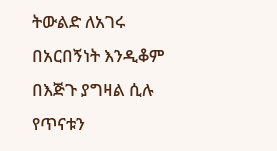ትውልድ ለአገሩ በአርበኝነት እንዲቆም በእጅጉ ያግዛል ሲሉ የጥናቱን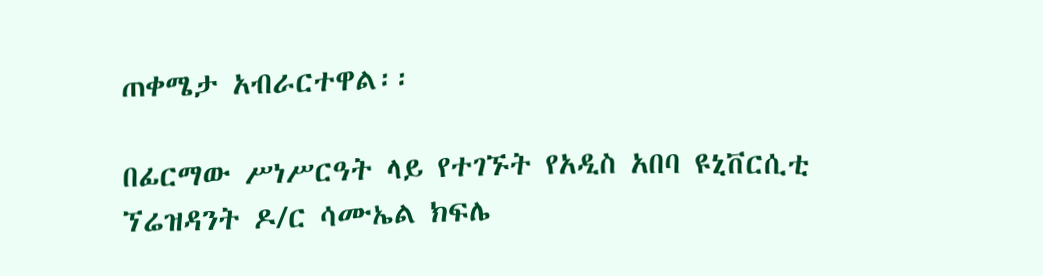ጠቀሜታ አብራርተዋል፡፡

በፊርማው ሥነሥርዓት ላይ የተገኙት የአዲስ አበባ ዩኒቨርሲቲ ኘሬዝዳንት ዶ/ር ሳሙኤል ክፍሌ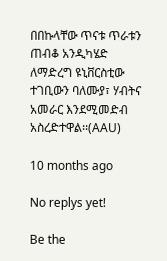በበኩላቸው ጥናቱ ጥራቱን ጠብቆ አንዲካሄድ ለማድረግ ዩኒቨርስቲው ተገቢውን ባለሙያ፣ ሃብትና አመራር እንደሚመድብ አስረድተዋል፡፡(AAU)

10 months ago

No replys yet!

Be the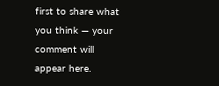first to share what you think — your comment will appear here.